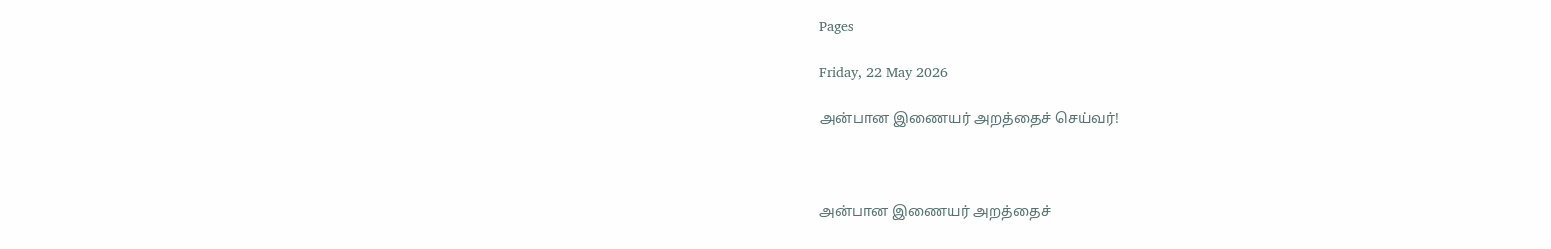Pages

Friday, 22 May 2026

அன்பான இணையர் அறத்தைச் செய்வர்!



அன்பான இணையர் அறத்தைச்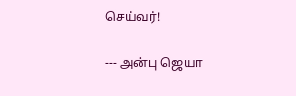செய்வர்!

--- அன்பு ஜெயா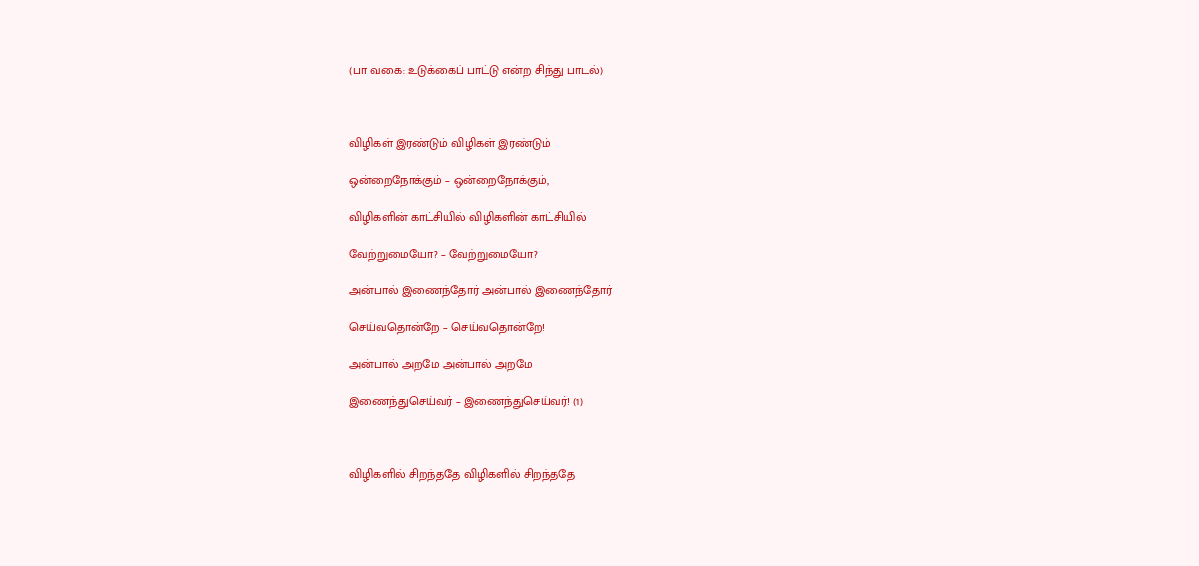(பா வகை: உடுக்கைப் பாட்டு என்ற சிந்து பாடல்)



விழிகள் இரண்டும் விழிகள் இரண்டும்

ஒன்றைநோக்கும் – ஒன்றைநோக்கும்,

விழிகளின் காட்சியில் விழிகளின் காட்சியில்

வேற்றுமையோ? – வேற்றுமையோ?

அன்பால் இணைந்தோர் அன்பால் இணைந்தோர்

செய்வதொன்றே – செய்வதொன்றே!

அன்பால் அறமே அன்பால் அறமே

இணைந்துசெய்வர் – இணைந்துசெய்வர்! (1)



விழிகளில் சிறந்ததே விழிகளில் சிறந்ததே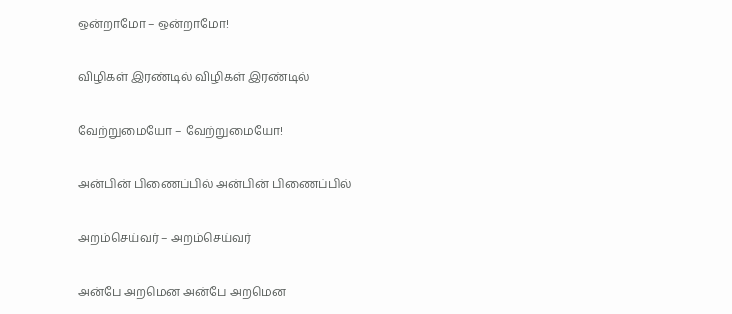ஒன்றாமோ – ஒன்றாமோ!

விழிகள் இரண்டில் விழிகள் இரண்டில்

வேற்றுமையோ – வேற்றுமையோ!

அன்பின் பிணைப்பில் அன்பின் பிணைப்பில்

அறம்செய்வர் – அறம்செய்வர்

அன்பே அறமென அன்பே அறமென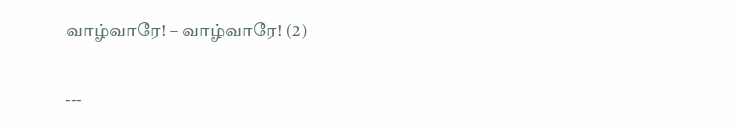வாழ்வாரே! – வாழ்வாரே! (2)

---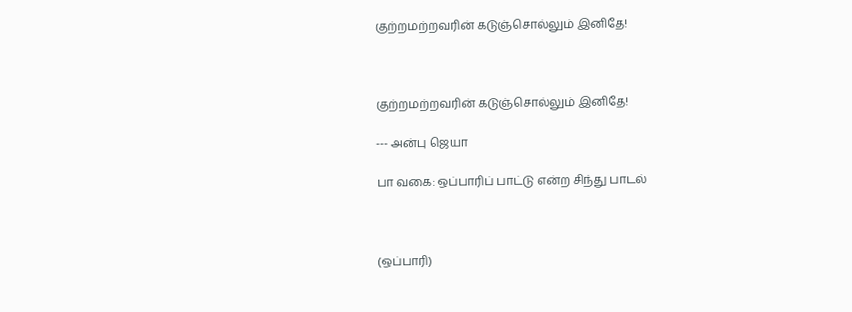குற்றமற்றவரின் கடுஞ்சொல்லும் இனிதே!



குற்றமற்றவரின் கடுஞ்சொல்லும் இனிதே!

--- அன்பு ஜெயா

பா வகை: ஒப்பாரிப் பாட்டு என்ற சிந்து பாடல்



(ஒப்பாரி)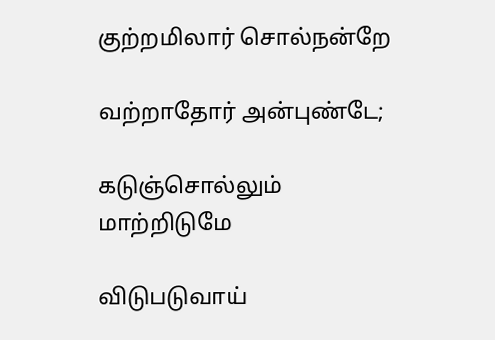குற்றமிலார் சொல்நன்றே

வற்றாதோர் அன்புண்டே;

கடுஞ்சொல்லும் மாற்றிடுமே

விடுபடுவாய்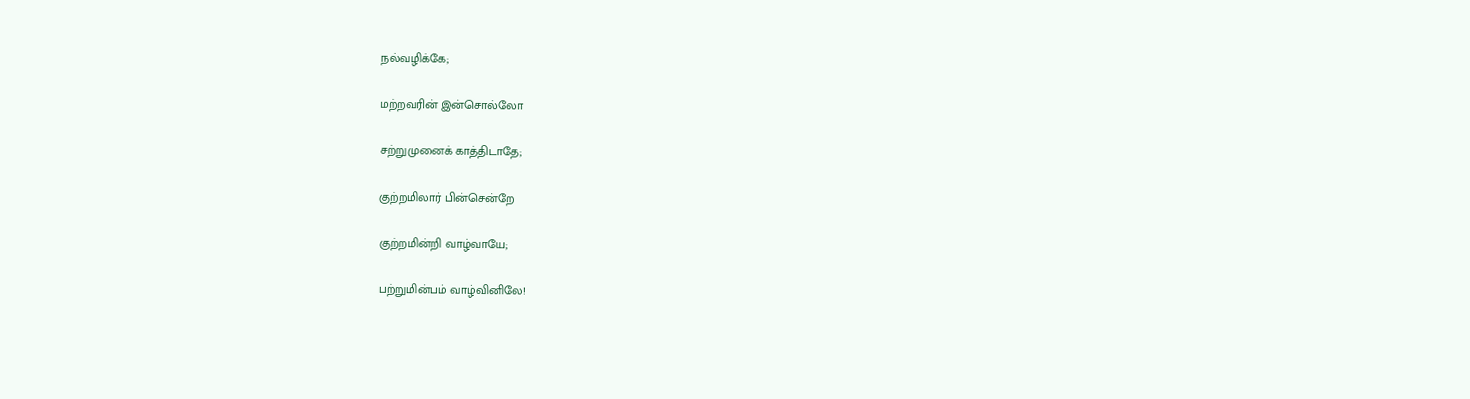நல்வழிக்கே;

மற்றவரின் இன்சொல்லோ

சற்றுமுனைக் காத்திடாதே;

குற்றமிலார் பின்சென்றே

குற்றமின்றி வாழ்வாயே;

பற்றுமின்பம் வாழ்வினிலே!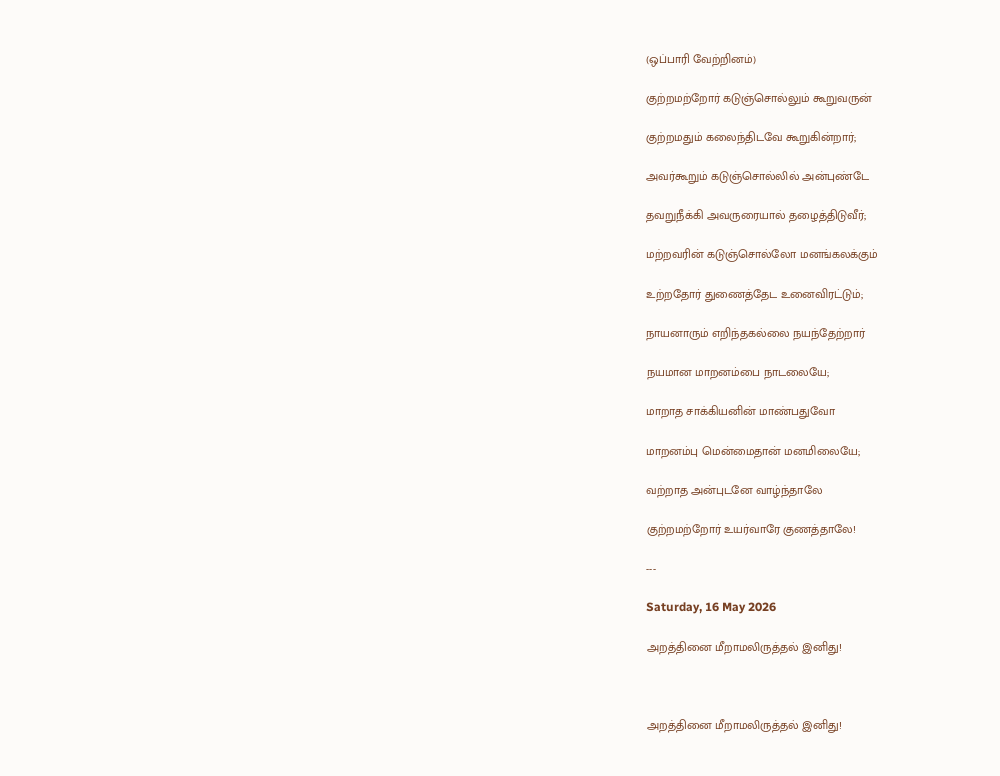(ஒப்பாரி வேற்றினம்)

குற்றமற்றோர் கடுஞ்சொல்லும் கூறுவருன்

குற்றமதும் கலைந்திடவே கூறுகின்றார்;

அவர்கூறும் கடுஞ்சொல்லில் அன்புண்டே

தவறுநீக்கி அவருரையால் தழைத்திடுவீர்;

மற்றவரின் கடுஞ்சொல்லோ மனங்கலக்கும்

உற்றதோர் துணைத்தேட உனைவிரட்டும்;

நாயனாரும் எறிந்தகல்லை நயந்தேற்றார்

நயமான மாறனம்பை நாடலையே;

மாறாத சாக்கியனின் மாண்பதுவோ

மாறனம்பு மென்மைதான் மனமிலையே;

வற்றாத அன்புடனே வாழ்ந்தாலே

குற்றமற்றோர் உயர்வாரே குணத்தாலே!

---

Saturday, 16 May 2026

அறத்தினை மீறாமலிருத்தல் இனிது!



அறத்தினை மீறாமலிருத்தல் இனிது!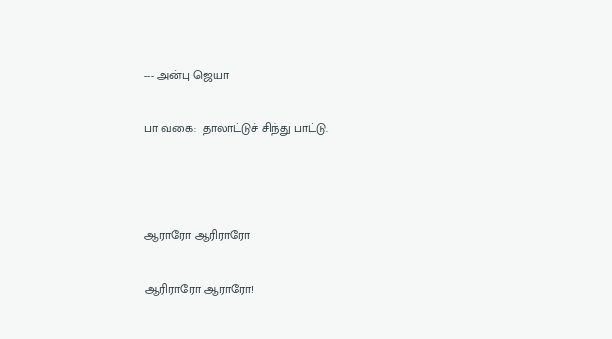--- அன்பு ஜெயா

பா வகை:  தாலாட்டுச் சிந்து பாட்டு.



ஆராரோ ஆரிராரோ

ஆரிராரோ ஆராரோ!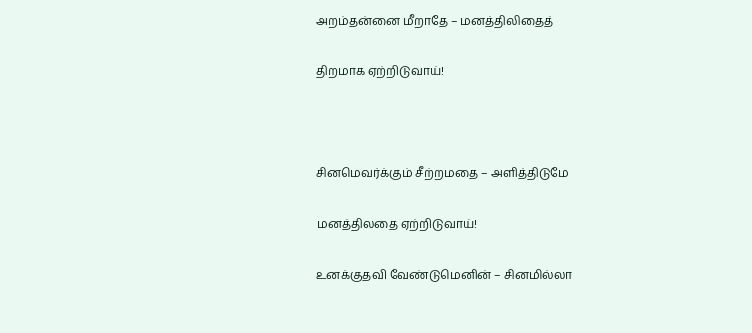அறம்தன்னை மீறாதே – மனத்திலிதைத்

திறமாக ஏற்றிடுவாய்!



சினமெவர்க்கும் சீற்றமதை – அளித்திடுமே

மனத்திலதை ஏற்றிடுவாய்!

உனக்குதவி வேண்டுமெனின் – சினமில்லா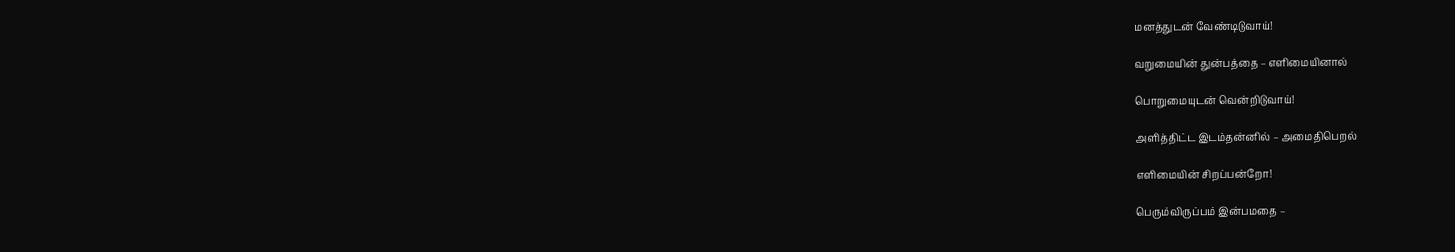மனத்துடன் வேண்டிடுவாய்!

வறுமையின் துன்பத்தை – எளிமையினால்

பொறுமையுடன் வென்றிடுவாய்!

அளித்திட்ட இடம்தன்னில் – அமைதிபெறல்

எளிமையின் சிறப்பன்றோ!

பெரும்விருப்பம் இன்பமதை –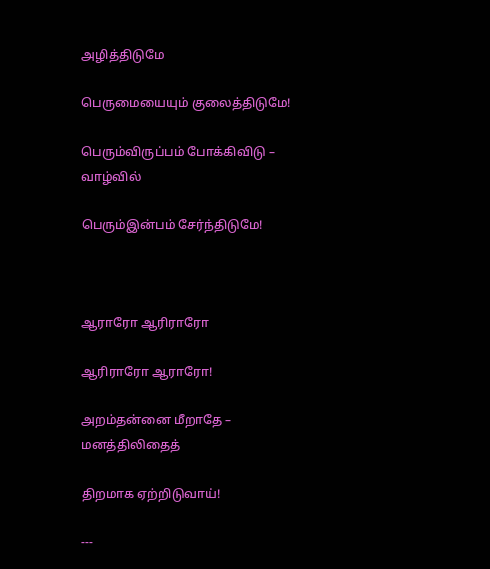அழித்திடுமே

பெருமையையும் குலைத்திடுமே!

பெரும்விருப்பம் போக்கிவிடு – வாழ்வில்

பெரும்இன்பம் சேர்ந்திடுமே!



ஆராரோ ஆரிராரோ

ஆரிராரோ ஆராரோ!

அறம்தன்னை மீறாதே – மனத்திலிதைத்

திறமாக ஏற்றிடுவாய்!

---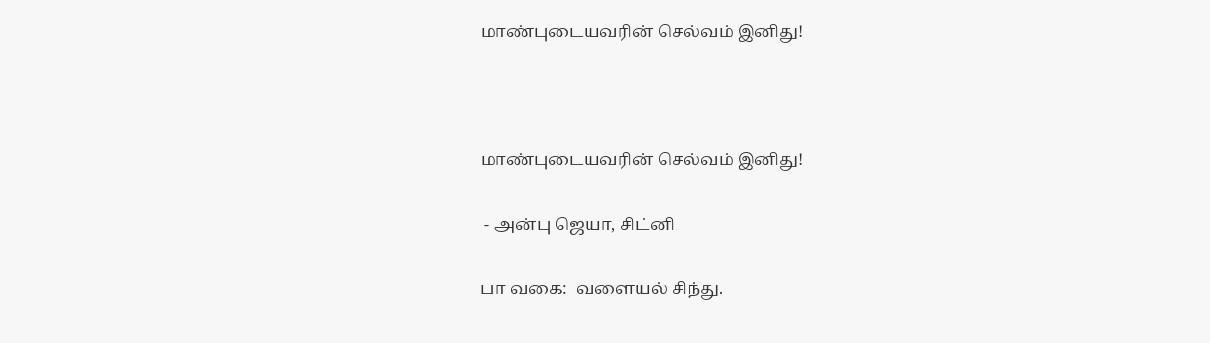மாண்புடையவரின் செல்வம் இனிது!



மாண்புடையவரின் செல்வம் இனிது!

 - அன்பு ஜெயா, சிட்னி

பா வகை:  வளையல் சிந்து.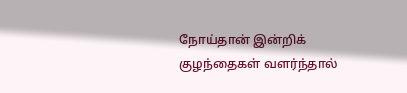நோய்தான் இன்றிக் குழந்தைகள் வளர்ந்தால்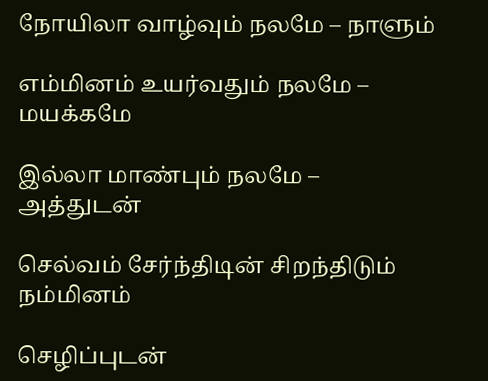நோயிலா வாழ்வும் நலமே – நாளும்

எம்மினம் உயர்வதும் நலமே – மயக்கமே

இல்லா மாண்பும் நலமே – அத்துடன்

செல்வம் சேர்ந்திடின் சிறந்திடும் நம்மினம்

செழிப்புடன்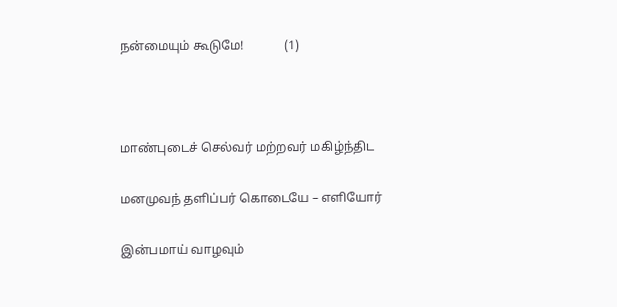நன்மையும் கூடுமே!             (1)



மாண்புடைச் செல்வர் மற்றவர் மகிழ்ந்திட

மனமுவந் தளிப்பர் கொடையே – எளியோர்

இன்பமாய் வாழவும்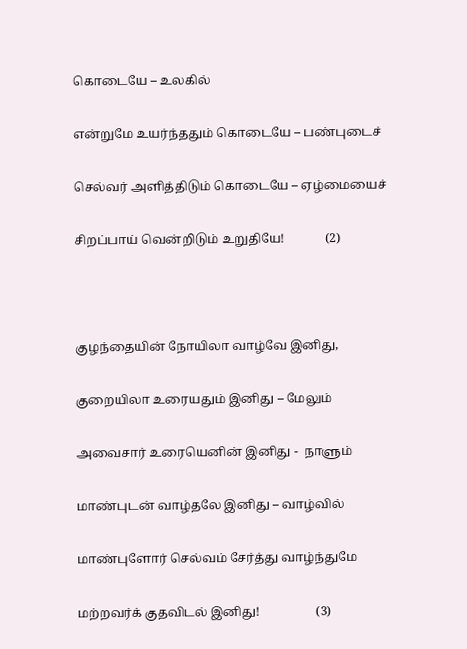கொடையே – உலகில்

என்றுமே உயர்ந்ததும் கொடையே – பண்புடைச்

செல்வர் அளித்திடும் கொடையே – ஏழ்மையைச்

சிறப்பாய் வென்றிடும் உறுதியே!             (2)



குழந்தையின் நோயிலா வாழ்வே இனிது,

குறையிலா உரையதும் இனிது – மேலும்

அவைசார் உரையெனின் இனிது -  நாளும்

மாண்புடன் வாழ்தலே இனிது – வாழ்வில்

மாண்புளோர் செல்வம் சேர்த்து வாழ்ந்துமே

மற்றவர்க் குதவிடல் இனிது!                  (3)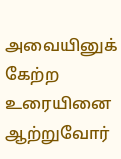அவையினுக் கேற்ற உரையினை ஆற்றுவோர்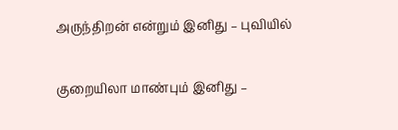அருந்திறன் என்றும் இனிது – புவியில்

குறையிலா மாண்பும் இனிது –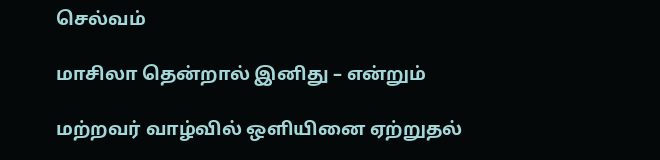செல்வம்

மாசிலா தென்றால் இனிது – என்றும்

மற்றவர் வாழ்வில் ஒளியினை ஏற்றுதல்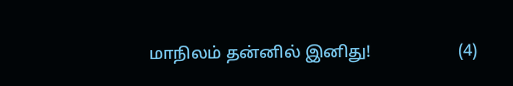மாநிலம் தன்னில் இனிது!                     (4)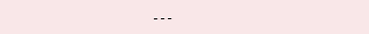---